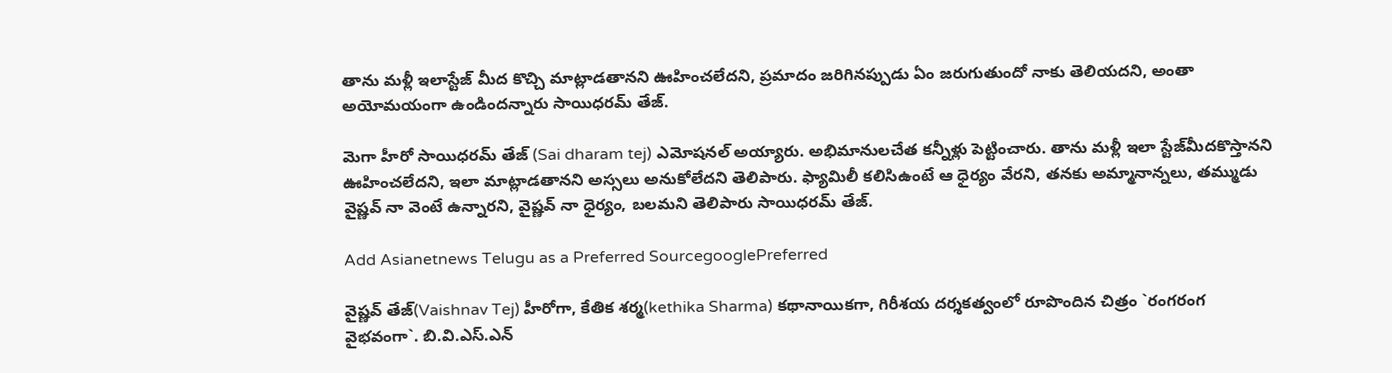తాను మళ్లీ ఇలాస్టేజ్‌ మీద కొచ్చి మాట్లాడతానని ఊహించలేదని, ప్రమాదం జరిగినప్పుడు ఏం జరుగుతుందో నాకు తెలియదని, అంతా అయోమయంగా ఉండిందన్నారు సాయిధరమ్‌ తేజ్‌.

మెగా హీరో సాయిధరమ్‌ తేజ్‌ (Sai dharam tej) ఎమోషనల్‌ అయ్యారు. అభిమానులచేత కన్నీళ్లు పెట్టించారు. తాను మళ్లీ ఇలా స్టేజ్‌మీదకొస్తానని ఊహించలేదని, ఇలా మాట్లాడతానని అస్సలు అనుకోలేదని తెలిపారు. ఫ్యామిలీ కలిసిఉంటే ఆ ధైర్యం వేరని, తనకు అమ్మానాన్నలు, తమ్ముడు వైష్ణవ్‌ నా వెంటే ఉన్నారని, వైష్ణవ్‌ నా ధైర్యం, బలమని తెలిపారు సాయిధరమ్‌ తేజ్‌.

Add Asianetnews Telugu as a Preferred SourcegooglePreferred

వైష్ణవ్‌ తేజ్‌(Vaishnav Tej) హీరోగా, కేతిక శర్మ(kethika Sharma) కథానాయికగా, గిరీశయ దర్శకత్వంలో రూపొందిన చిత్రం `రంగరంగ వైభవంగా`. బి.వి.ఎస్‌.ఎన్‌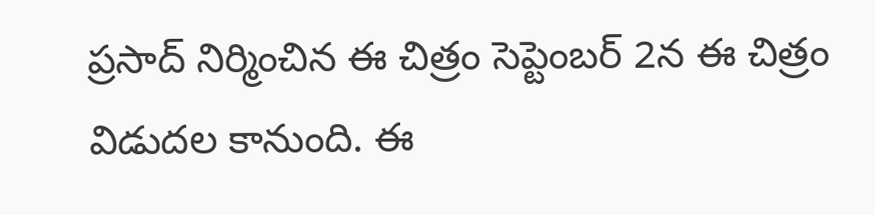ప్రసాద్‌ నిర్మించిన ఈ చిత్రం సెప్టెంబర్‌ 2న ఈ చిత్రం విడుదల కానుంది. ఈ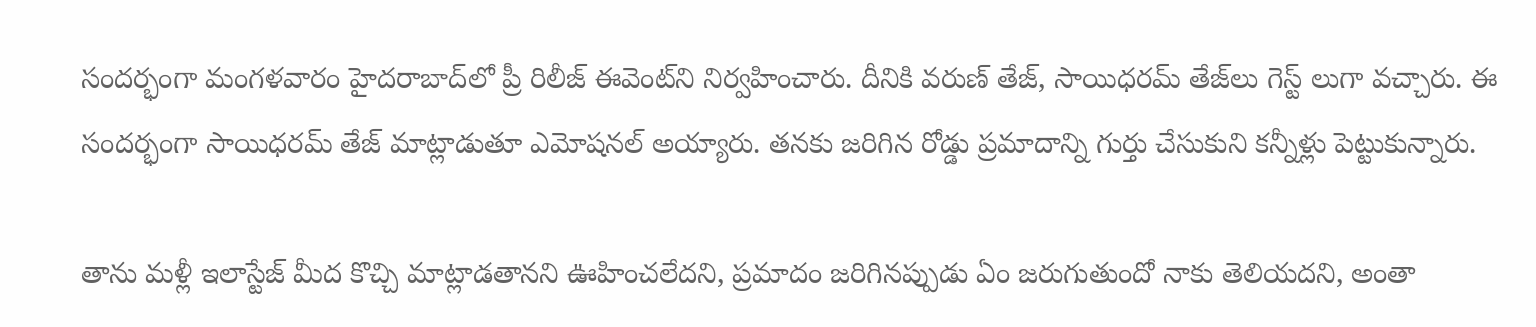సందర్భంగా మంగళవారం హైదరాబాద్‌లో ప్రీ రిలీజ్‌ ఈవెంట్‌ని నిర్వహించారు. దీనికి వరుణ్‌ తేజ్‌, సాయిధరమ్‌ తేజ్‌లు గెస్ట్ లుగా వచ్చారు. ఈ సందర్భంగా సాయిధరమ్ తేజ్‌ మాట్లాడుతూ ఎమోషనల్‌ అయ్యారు. తనకు జరిగిన రోడ్డు ప్రమాదాన్ని గుర్తు చేసుకుని కన్నీళ్లు పెట్టుకున్నారు.

తాను మళ్లీ ఇలాస్టేజ్‌ మీద కొచ్చి మాట్లాడతానని ఊహించలేదని, ప్రమాదం జరిగినప్పుడు ఏం జరుగుతుందో నాకు తెలియదని, అంతా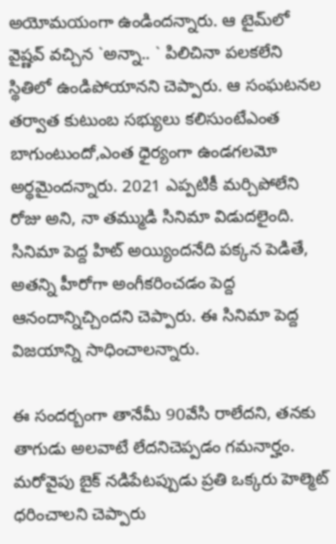అయోమయంగా ఉండిందన్నారు. ఆ టైమ్‌లో వైష్ణవ్‌ వచ్చిన `అన్నా.. ` పిలిచినా పలకలేని స్థితిలో ఉండిపోయానని చెప్పారు. ఆ సంఘటనల తర్వాత కుటుంబ సభ్యులు కలిసుంటేఎంత బాగుంటుందో,ఎంత ధైర్యంగా ఉండగలమో అర్థమైందన్నారు. 2021 ఎప్పటికీ మర్చిపోలేని రోజు అని, నా తమ్ముడి సినిమా విడుదలైంది. సినిమా పెద్ద హిట్‌ అయ్యిందనేది పక్కన పెడితే, అతన్ని హీరోగా అంగీకరించడం పెద్ద ఆనందాన్నిచ్చిందని చెప్పారు. ఈ సినిమా పెద్ద విజయాన్ని సాధించాలన్నారు.

ఈ సందర్బంగా తానేమీ 90వేసి రాలేదని, తనకు తాగుడు అలవాటే లేదనిచెప్పడం గమనార్హం. మరోవైపు బైక్‌ నడిపేటప్పుడు ప్రతి ఒక్కరు హెల్మెట్‌ ధరించాలని చెప్పారు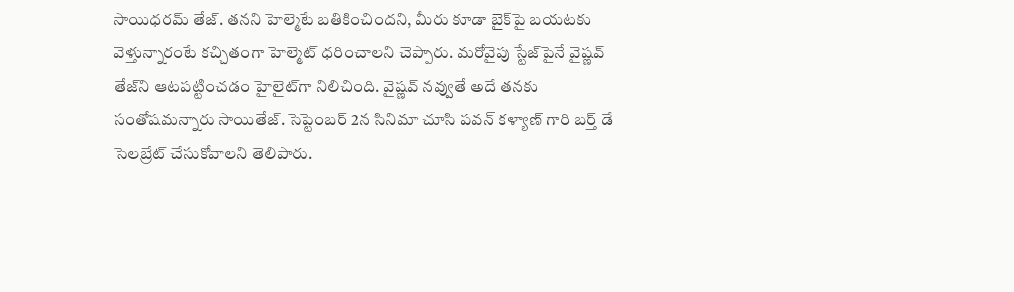సాయిధరమ్‌ తేజ్‌. తనని హెల్మెటే బతికించిందని, మీరు కూడా బైక్‌పై బయటకు వెళ్తున్నారంటే కచ్చితంగా హెల్మెట్‌ ధరించాలని చెప్పారు. మరోవైపు స్టేజ్‌పైనే వైష్ణవ్‌ తేజ్‌ని ఆటపట్టించడం హైలైట్‌గా నిలిచింది. వైష్ణవ్‌ నవ్వుతే అదే తనకు సంతోషమన్నారు సాయితేజ్‌. సెప్టెంబర్‌ 2న సినిమా చూసి పవన్‌ కళ్యాణ్‌ గారి బర్త్ డే సెలబ్రేట్‌ చేసుకోవాలని తెలిపారు.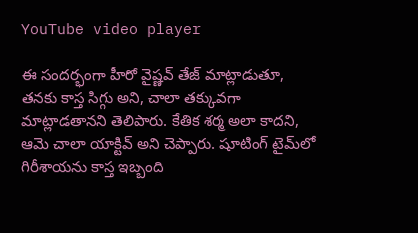YouTube video player

ఈ సందర్భంగా హీరో వైష్ణవ్‌ తేజ్‌ మాట్లాడుతూ, తనకు కాస్త సిగ్గు అని, చాలా తక్కువగా మాట్లాడతానని తెలిపారు. కేతిక శర్మ అలా కాదని, ఆమె చాలా యాక్టివ్‌ అని చెప్పారు. షూటింగ్‌ టైమ్‌లో గిరీశాయను కాస్త ఇబ్బంది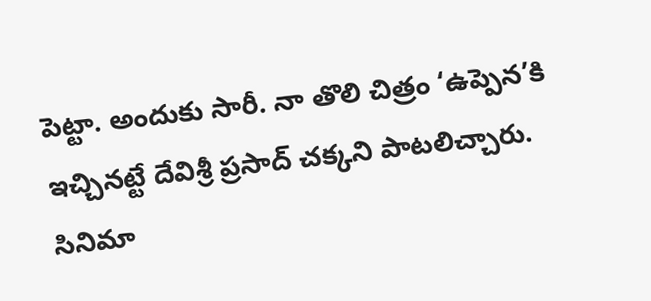పెట్టా. అందుకు సారీ. నా తొలి చిత్రం ‘ఉప్పెన’కి ఇచ్చినట్టే దేవిశ్రీ ప్రసాద్‌ చక్కని పాటలిచ్చారు. సినిమా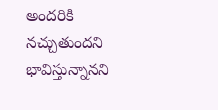అందరికి నచ్చుతుందని భావిస్తున్నానని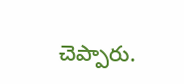చెప్పారు.